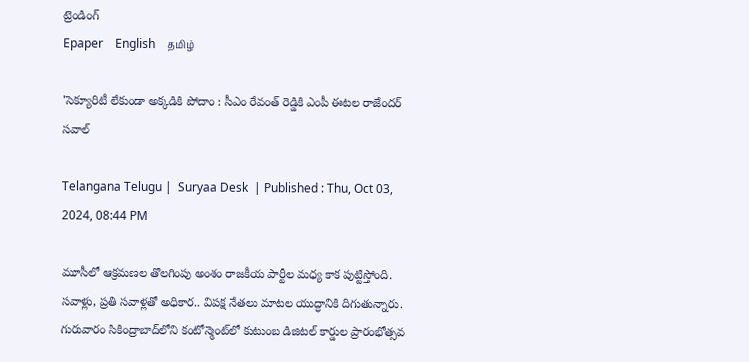ట్రెండింగ్
Epaper    English    தமிழ்

'సెక్యూరిటీ లేకుండా అక్కడికి పోదాం : సీఎం రేవంత్ రెడ్డికి ఎంపీ ఈటల రాజేందర్ సవాల్

Telangana Telugu |  Suryaa Desk  | Published : Thu, Oct 03, 2024, 08:44 PM

మూసీలో ఆక్రమణల తొలగింపు అంశం రాజకీయ పార్టీల మధ్య కాక పుట్టిస్తోంది. సవాళ్లు, ప్రతి సవాళ్లతో అధికార.. విపక్ష నేతలు మాటల యుద్ధానికి దిగుతున్నారు. గురువారం సికింద్రాబాద్‌లోని కంటోన్మెంట్‌లో కుటుంబ డిజిటల్‌ కార్డుల ప్రారంభోత్సవ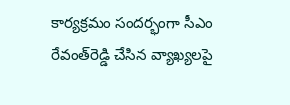కార్యక్రమం సందర్భంగా సీఎం రేవంత్‌రెడ్డి చేసిన వ్యాఖ్యలపై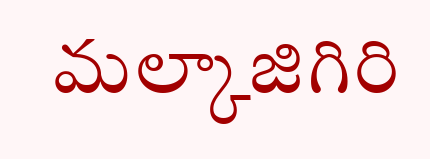మల్కాజిగిరి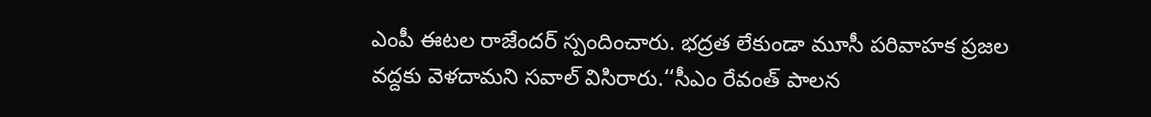ఎంపీ ఈటల రాజేందర్‌ స్పందించారు. భద్రత లేకుండా మూసీ పరివాహక ప్రజల వద్దకు వెళదామని సవాల్‌ విసిరారు.‘‘సీఎం రేవంత్‌ పాలన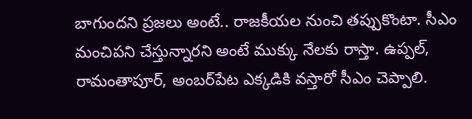బాగుందని ప్రజలు అంటే.. రాజకీయల నుంచి తప్పుకొంటా. సీఎం మంచిపని చేస్తున్నారని అంటే ముక్కు నేలకు రాస్తా. ఉప్పల్‌, రామంతాపూర్‌, అంబర్‌పేట ఎక్కడికి వస్తారో సీఎం చెప్పాలి.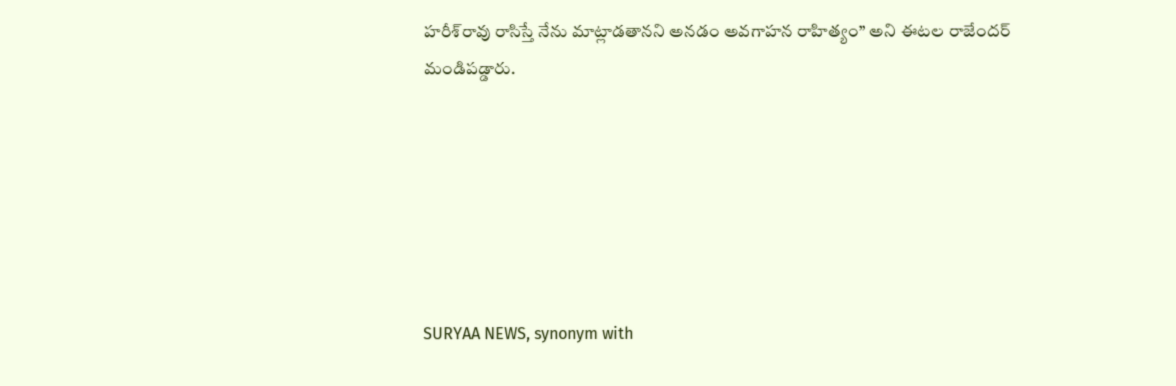హరీశ్‌రావు రాసిస్తే నేను మాట్లాడతానని అనడం అవగాహన రాహిత్యం’’ అని ఈటల రాజేందర్‌ మండిపడ్డారు.






SURYAA NEWS, synonym with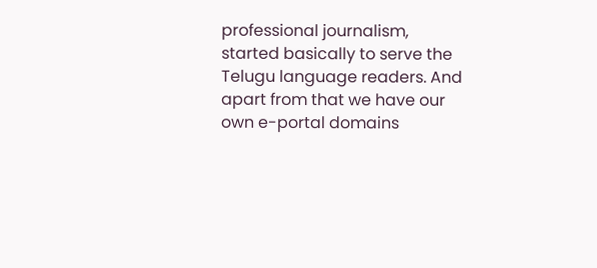professional journalism, started basically to serve the Telugu language readers. And apart from that we have our own e-portal domains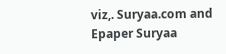viz,. Suryaa.com and Epaper Suryaa